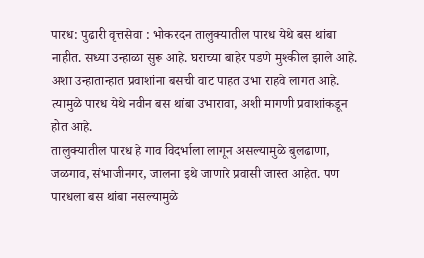पारध: पुढारी वृत्तसेवा : भोकरदन तालुक्यातील पारध येथे बस थांबा नाहीत. सध्या उन्हाळा सुरू आहे. घराच्या बाहेर पडणे मुश्कील झाले आहे. अशा उन्हातान्हात प्रवाशांना बसची वाट पाहत उभा राहवे लागत आहे. त्यामुळे पारध येथे नवीन बस थांबा उभारावा, अशी मागणी प्रवाशांकडून होत आहे.
तालुक्यातील पारध हे गाव विदर्भाला लागून असल्यामुळे बुलढाणा, जळगाव, संभाजीनगर, जालना इथे जाणारे प्रवासी जास्त आहेत. पण पारधला बस थांबा नसल्यामुळे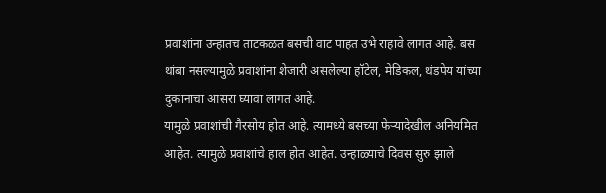प्रवाशांना उन्हातच ताटकळत बसची वाट पाहत उभे राहावे लागत आहे. बस थांबा नसल्यामुळे प्रवाशांना शेजारी असलेल्या हॉटेल, मेडिकल, थंडपेय यांच्या दुकानाचा आसरा घ्यावा लागत आहे.
यामुळे प्रवाशांची गैरसोय होत आहे. त्यामध्ये बसच्या फेऱ्यादेखील अनियमित आहेत. त्यामुळे प्रवाशांचे हाल होत आहेत. उन्हाळ्याचे दिवस सुरु झाले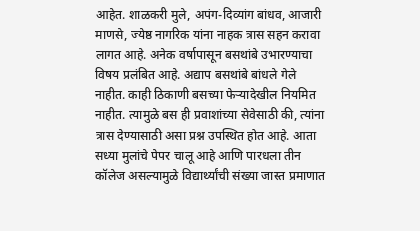आहेत. शाळकरी मुले, अपंग-दिव्यांग बांधव, आजारी माणसे, ज्येष्ठ नागरिक यांना नाहक त्रास सहन करावा लागत आहे. अनेक वर्षापासून बसथांबे उभारण्याचा विषय प्रलंबित आहे. अद्याप बसथांबे बांधले गेले नाहीत. काही ठिकाणी बसच्या फेऱ्यादेखील नियमित नाहीत. त्यामुळे बस ही प्रवाशांच्या सेवेसाठी की, त्यांना त्रास देण्यासाठी असा प्रश्न उपस्थित होत आहे. आता सध्या मुलांचे पेपर चालू आहे आणि पारधला तीन कॉलेज असल्यामुळे विद्यार्थ्यांची संख्या जास्त प्रमाणात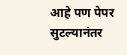आहे पण पेपर सुटल्यानंतर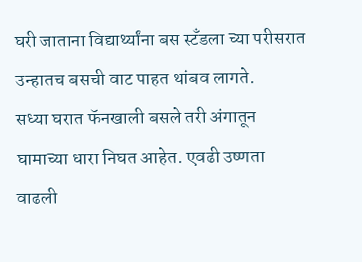घरी जाताना विद्यार्थ्यांना बस स्टँडला च्या परीसरात उन्हातच बसची वाट पाहत थांबव लागते.
सध्या घरात फॅनखाली बसले तरी अंगातून घामाच्या धारा निघत आहेत. एवढी उष्णता वाढली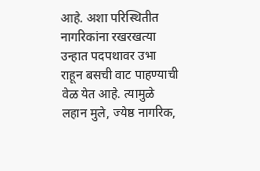आहे. अशा परिस्थितीत नागरिकांना रखरखत्या उन्हात पदपथावर उभा राहून बसची वाट पाहण्याची वेळ येत आहे. त्यामुळे लहान मुले, ज्येष्ठ नागरिक,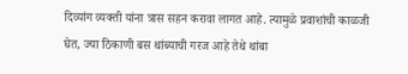दिव्यांग व्यक्ती यांना त्रास सहन करावा लागत आहे. त्यामुळे प्रवाशांची काळजी घेत, ज्या ठिकाणी बस थांब्याची गरज आहे तेथे थांबा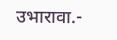उभारावा.-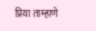प्रिया ताम्हाणे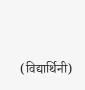(विद्यार्थिनी)